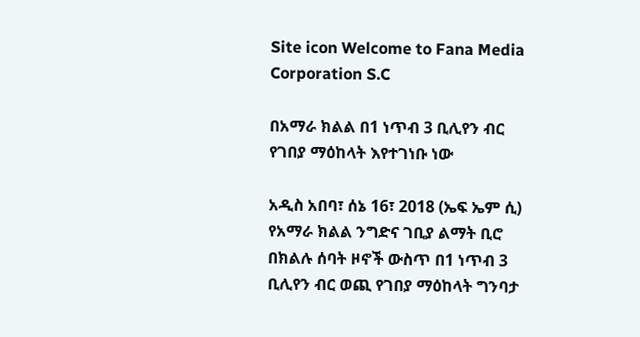Site icon Welcome to Fana Media Corporation S.C

በአማራ ክልል በ1 ነጥብ 3 ቢሊየን ብር የገበያ ማዕከላት እየተገነቡ ነው

አዲስ አበባ፣ ሰኔ 16፣ 2018 (ኤፍ ኤም ሲ) የአማራ ክልል ንግድና ገቢያ ልማት ቢሮ በክልሉ ሰባት ዞኖች ውስጥ በ1 ነጥብ 3 ቢሊየን ብር ወጪ የገበያ ማዕከላት ግንባታ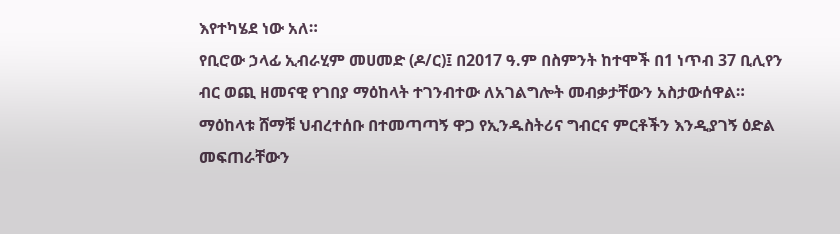እየተካሄደ ነው አለ።
የቢሮው ኃላፊ ኢብራሂም መሀመድ (ዶ/ር)፤ በ2017 ዓ.ም በስምንት ከተሞች በ1 ነጥብ 37 ቢሊየን ብር ወጪ ዘመናዊ የገበያ ማዕከላት ተገንብተው ለአገልግሎት መብቃታቸውን አስታውሰዋል።
ማዕከላቱ ሸማቹ ህብረተሰቡ በተመጣጣኝ ዋጋ የኢንዱስትሪና ግብርና ምርቶችን እንዲያገኝ ዕድል መፍጠራቸውን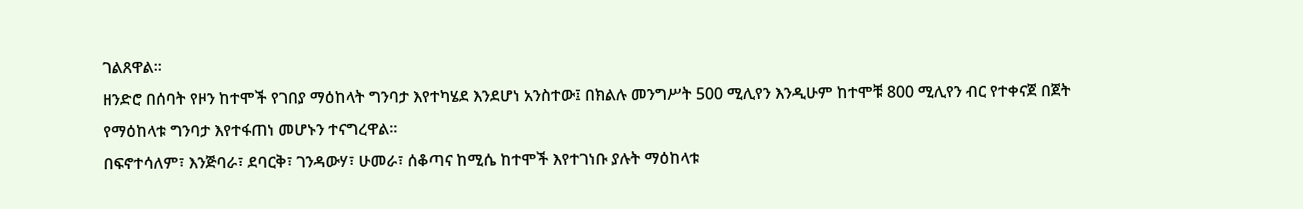ገልጸዋል።
ዘንድሮ በሰባት የዞን ከተሞች የገበያ ማዕከላት ግንባታ እየተካሄደ እንደሆነ አንስተው፤ በክልሉ መንግሥት 500 ሚሊየን እንዲሁም ከተሞቹ 800 ሚሊየን ብር የተቀናጀ በጀት የማዕከላቱ ግንባታ እየተፋጠነ መሆኑን ተናግረዋል።
በፍኖተሳለም፣ እንጅባራ፣ ደባርቅ፣ ገንዳውሃ፣ ሁመራ፣ ሰቆጣና ከሚሴ ከተሞች እየተገነቡ ያሉት ማዕከላቱ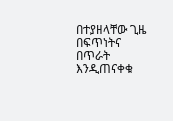በተያዘላቸው ጊዜ በፍጥነትና በጥራት እንዲጠናቀቁ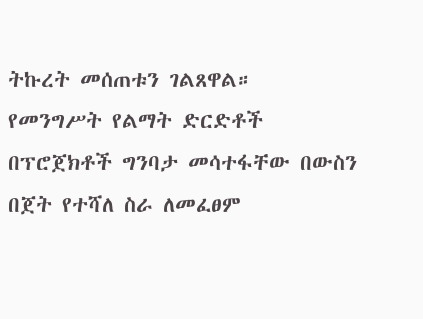ትኩረት መሰጠቱን ገልጸዋል።
የመንግሥት የልማት ድርድቶች በፕሮጀክቶች ግንባታ መሳተፋቸው በውስን በጀት የተሻለ ስራ ለመፈፀም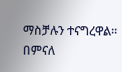ማስቻሉን ተናግረዋል።
በምናለ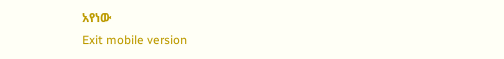አየነው
Exit mobile version